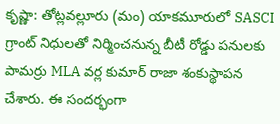కృష్ణా: తోట్లవల్లూరు (మం) యాకమూరులో SASCI గ్రాంట్ నిధులతో నిర్మించనున్న బీటీ రోడ్డు పనులకు పామర్రు MLA వర్ల కుమార్ రాజా శంకుస్థాపన చేశారు. ఈ సందర్భంగా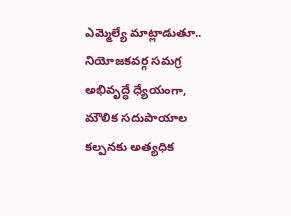ఎమ్మెల్యే మాట్లాడుతూ.. నియోజకవర్గ సమగ్ర అభివృద్ధే ధ్యేయంగా, మౌలిక సదుపాయాల కల్పనకు అత్యధిక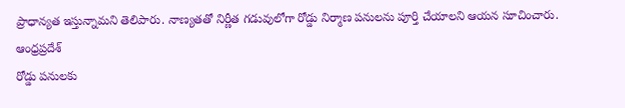ప్రాధాన్యత ఇస్తున్నామని తెలిపారు. నాణ్యతతో నిర్ణీత గడువులోగా రోడ్డు నిర్మాణ పనులను పూర్తి చేయాలని ఆయన సూచించారు.
ఆంధ్రప్రదేశ్
రోడ్డు పనులకు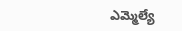ఎమ్మెల్యే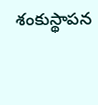శంకుస్థాపన